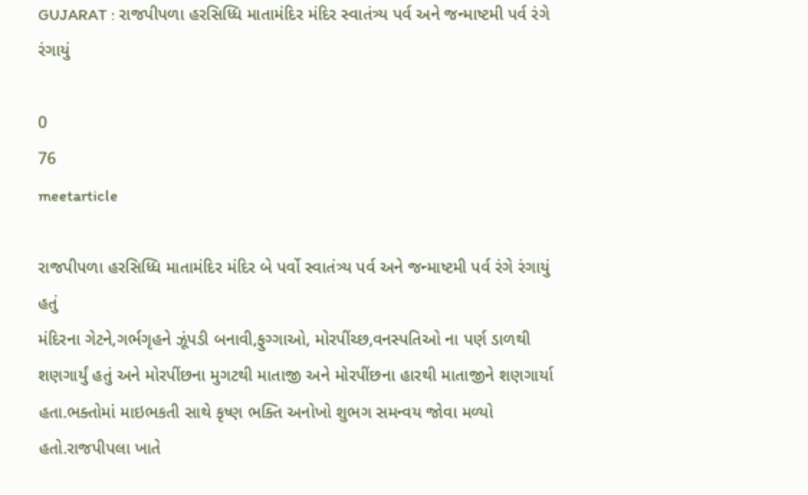GUJARAT : રાજપીપળા હરસિધ્ધિ માતામંદિર મંદિર સ્વાતંત્ર્ય પર્વ અને જન્માષ્ટમી પર્વ રંગે રંગાયું

0
76
meetarticle

રાજપીપળા હરસિધ્ધિ માતામંદિર મંદિર બે પર્વો સ્વાતંત્ર્ય પર્વ અને જન્માષ્ટમી પર્વ રંગે રંગાયું હતું
મંદિરના ગેટને,ગર્ભગૃહને ઝૂંપડી બનાવી,ફુગ્ગાઓ, મોરપીંચ્છ,વનસ્પતિઓ ના પર્ણ ડાળથી શણગાર્યું હતું અને મોરપીંછના મુગટથી માતાજી અને મોરપીંછના હારથી માતાજીને શણગાર્યા હતા.ભક્તોમાં માઇભકતી સાથે કૃષ્ણ ભક્તિ અનોખો શુભગ સમન્વય જોવા મળ્યો હતો.રાજપીપલા ખાતે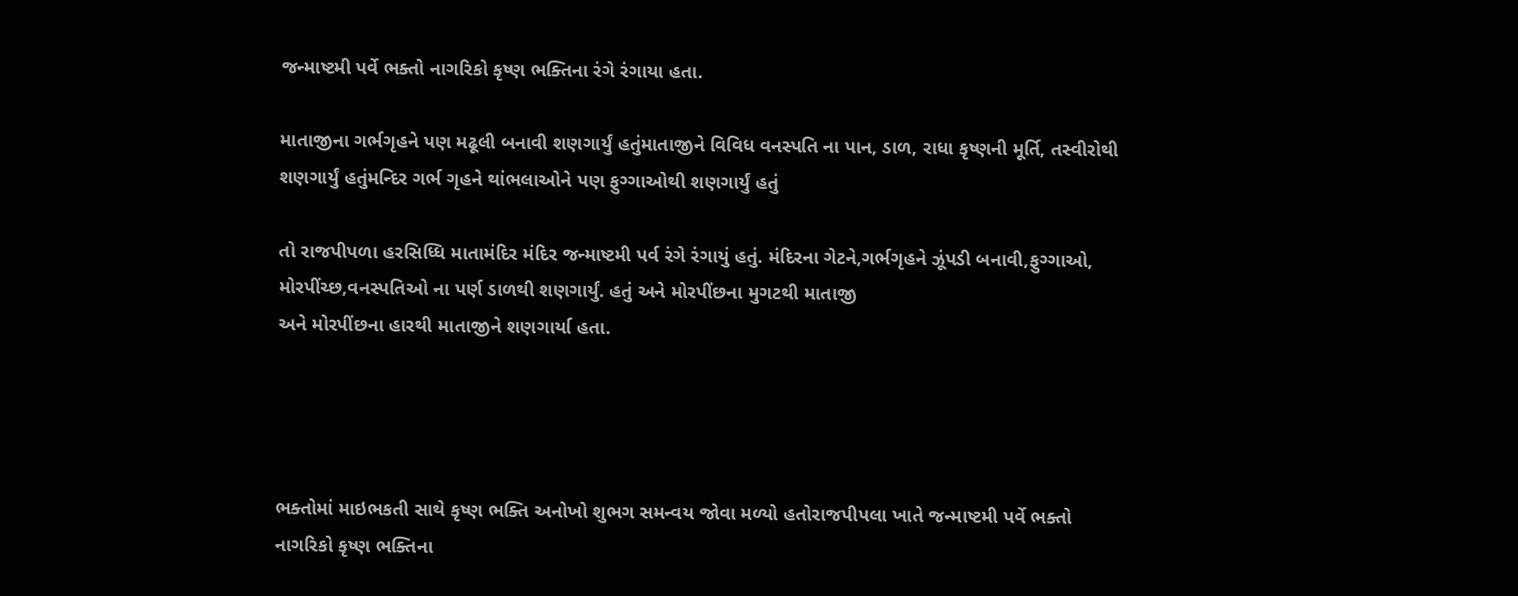જન્માષ્ટમી પર્વે ભક્તો નાગરિકો કૃષ્ણ ભક્તિના રંગે રંગાયા હતા.

માતાજીના ગર્ભગૃહને પણ મઢૂલી બનાવી શણગાર્યું હતુંમાતાજીને વિવિધ વનસ્પતિ ના પાન, ડાળ, રાધા કૃષ્ણની મૂર્તિ, તસ્વીરોથી શણગાર્યું હતુંમન્દિર ગર્ભ ગૃહને થાંભલાઓને પણ ફુગ્ગાઓથી શણગાર્યું હતું

તો રાજપીપળા હરસિધ્ધિ માતામંદિર મંદિર જન્માષ્ટમી પર્વ રંગે રંગાયું હતું. મંદિરના ગેટને,ગર્ભગૃહને ઝૂંપડી બનાવી,ફુગ્ગાઓ, મોરપીંચ્છ,વનસ્પતિઓ ના પર્ણ ડાળથી શણગાર્યું. હતું અને મોરપીંછના મુગટથી માતાજી
અને મોરપીંછના હારથી માતાજીને શણગાર્યા હતા.




ભક્તોમાં માઇભકતી સાથે કૃષ્ણ ભક્તિ અનોખો શુભગ સમન્વય જોવા મળ્યો હતોરાજપીપલા ખાતે જન્માષ્ટમી પર્વે ભક્તો નાગરિકો કૃષ્ણ ભક્તિના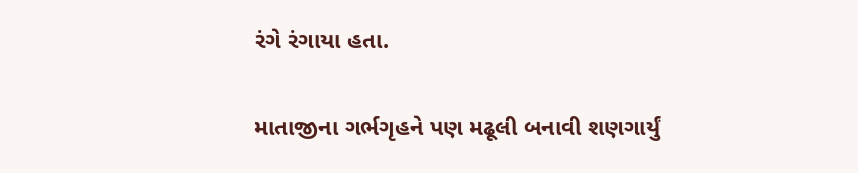રંગે રંગાયા હતા.

માતાજીના ગર્ભગૃહને પણ મઢૂલી બનાવી શણગાર્યું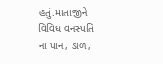હતું.માતાજીને વિવિધ વનસ્પતિ ના પાન, ડાળ,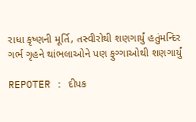રાધા કૃષ્ણની મૂર્તિ, તસ્વીરોથી શણગાર્યું હતુંમન્દિર ગર્ભ ગૃહને થાંભલાઓને પણ ફુગ્ગાઓથી શણગાર્યું

REPOTER : દીપક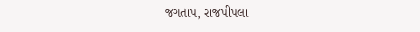જગતાપ, રાજપીપલા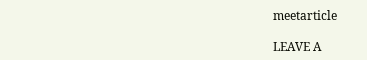meetarticle

LEAVE A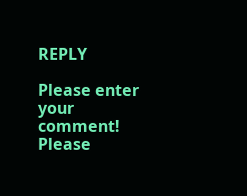REPLY

Please enter your comment!
Please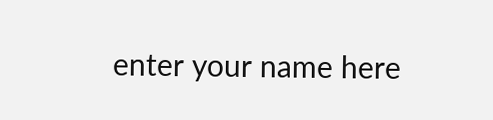enter your name here